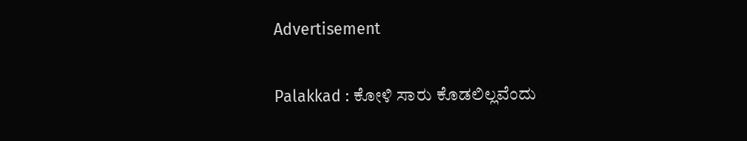Advertisement

Palakkad : ಕೋಳಿ ಸಾರು ಕೊಡಲಿಲ್ಲವೆಂದು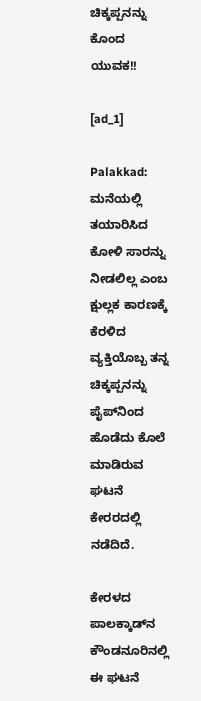ಚಿಕ್ಕಪ್ಪನನ್ನು ಕೊಂದ ಯುವಕ!!

[ad_1]

Palakkad: ಮನೆಯಲ್ಲಿ ತಯಾರಿಸಿದ ಕೋಳಿ ಸಾರನ್ನು ನೀಡಲಿಲ್ಲ ಎಂಬ ಕ್ಷುಲ್ಲಕ ಕಾರಣಕ್ಕೆ ಕೆರಳಿದ ವ್ಯಕ್ತಿಯೊಬ್ಬ ತನ್ನ ಚಿಕ್ಕಪ್ಪನನ್ನು ಪೈಪ್‌ನಿಂದ ಹೊಡೆದು ಕೊಲೆ ಮಾಡಿರುವ ಘಟನೆ ಕೇರರದಲ್ಲಿ  ನಡೆದಿದೆ.

ಕೇರಳದ ಪಾಲಕ್ಕಾಡ್‌ನ ಕೌಂಡನೂರಿನಲ್ಲಿ ಈ ಘಟನೆ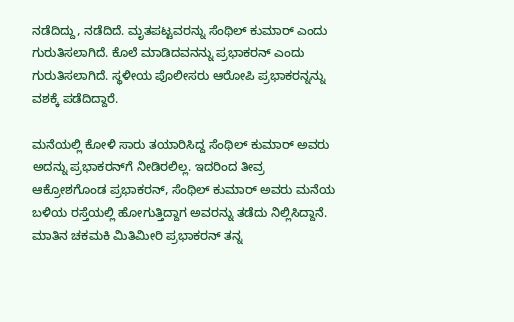ನಡೆದಿದ್ದು, ನಡೆದಿದೆ. ಮೃತಪಟ್ಟವರನ್ನು ಸೆಂಥಿಲ್ ಕುಮಾರ್ ಎಂದು ಗುರುತಿಸಲಾಗಿದೆ. ಕೊಲೆ ಮಾಡಿದವನನ್ನು ಪ್ರಭಾಕರನ್ ಎಂದು ಗುರುತಿಸಲಾಗಿದೆ. ಸ್ಥಳೀಯ ಪೊಲೀಸರು ಆರೋಪಿ ಪ್ರಭಾಕರನ್ನನ್ನು ವಶಕ್ಕೆ ಪಡೆದಿದ್ದಾರೆ.

ಮನೆಯಲ್ಲಿ ಕೋಳಿ ಸಾರು ತಯಾರಿಸಿದ್ದ ಸೆಂಥಿಲ್ ಕುಮಾರ್ ಅವರು ಅದನ್ನು ಪ್ರಭಾಕರನ್‌ಗೆ ನೀಡಿರಲಿಲ್ಲ. ಇದರಿಂದ ತೀವ್ರ ಆಕ್ರೋಶಗೊಂಡ ಪ್ರಭಾಕರನ್, ಸೆಂಥಿಲ್ ಕುಮಾರ್ ಅವರು ಮನೆಯ ಬಳಿಯ ರಸ್ತೆಯಲ್ಲಿ ಹೋಗುತ್ತಿದ್ದಾಗ ಅವರನ್ನು ತಡೆದು ನಿಲ್ಲಿಸಿದ್ದಾನೆ. ಮಾತಿನ ಚಕಮಕಿ ಮಿತಿಮೀರಿ ಪ್ರಭಾಕರನ್ ತನ್ನ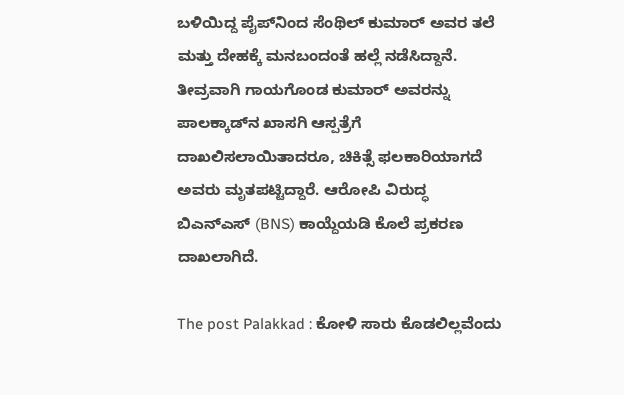ಬಳಿಯಿದ್ದ ಪೈಪ್‌ನಿಂದ ಸೆಂಥಿಲ್ ಕುಮಾರ್ ಅವರ ತಲೆ ಮತ್ತು ದೇಹಕ್ಕೆ ಮನಬಂದಂತೆ ಹಲ್ಲೆ ನಡೆಸಿದ್ದಾನೆ. ತೀವ್ರವಾಗಿ ಗಾಯಗೊಂಡ ಕುಮಾರ್ ಅವರನ್ನು ಪಾಲಕ್ಕಾಡ್‌ನ ಖಾಸಗಿ ಆಸ್ಪತ್ರೆಗೆ ದಾಖಲಿಸಲಾಯಿತಾದರೂ, ಚಿಕಿತ್ಸೆ ಫಲಕಾರಿಯಾಗದೆ ಅವರು ಮೃತಪಟ್ಟಿದ್ದಾರೆ. ಆರೋಪಿ ವಿರುದ್ಧ ಬಿಎನ್‌ಎಸ್ (BNS) ಕಾಯ್ದೆಯಡಿ ಕೊಲೆ ಪ್ರಕರಣ ದಾಖಲಾಗಿದೆ.

The post Palakkad : ಕೋಳಿ ಸಾರು ಕೊಡಲಿಲ್ಲವೆಂದು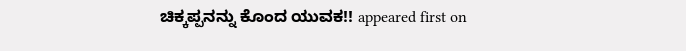ಚಿಕ್ಕಪ್ಪನನ್ನು ಕೊಂದ ಯುವಕ!! appeared first on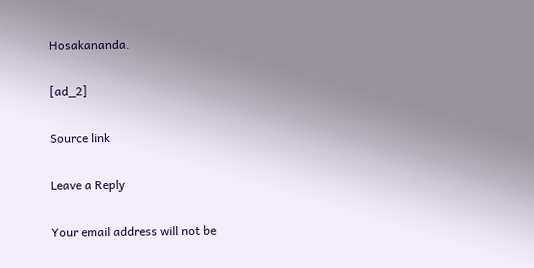Hosakananda.

[ad_2]

Source link

Leave a Reply

Your email address will not be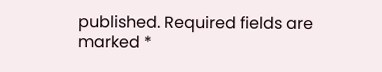published. Required fields are marked *